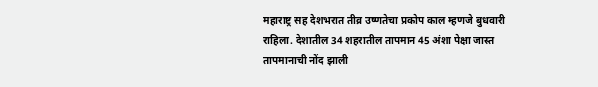महाराष्ट्र सह देशभरात तीव्र उष्णतेचा प्रकोप काल म्हणजे बुधवारी राहिला. देशातील 34 शहरातील तापमान 45 अंशा पेक्षा जास्त तापमानाची नोंद झाली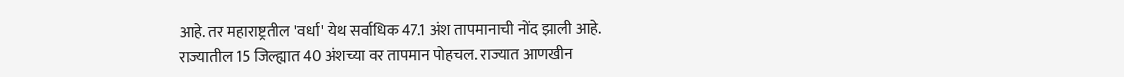आहे. तर महाराष्ट्रतील 'वर्धा' येथ सर्वाधिक 47.1 अंश तापमानाची नोंद झाली आहे.
राज्यातील 15 जिल्ह्यात 40 अंशच्या वर तापमान पोहचल. राज्यात आणखीन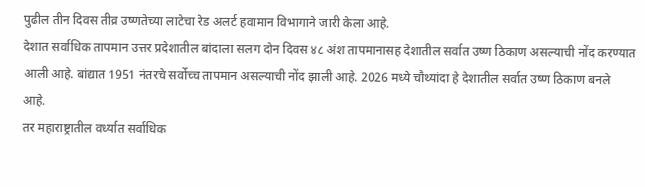पुढील तीन दिवस तीव्र उष्णतेच्या लाटेचा रेड अलर्ट हवामान विभागाने जारी केला आहे.
देशात सर्वाधिक तापमान उत्तर प्रदेशातील बांदाला सलग दोन दिवस ४८ अंश तापमानासह देशातील सर्वात उष्ण ठिकाण असल्याची नोंद करण्यात आली आहे. बांद्यात 1951 नंतरचे सर्वोच्च तापमान असल्याची नोंद झाली आहे. 2026 मध्ये चौथ्यांदा हे देशातील सर्वात उष्ण ठिकाण बनले आहे.
तर महाराष्ट्रातील वर्ध्यात सर्वाधिक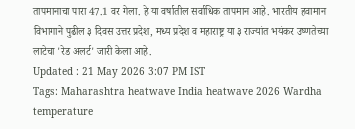तापमानाचा पारा 47.1 वर गेला. हे या वर्षातील सर्वाधिक तापमान आहे. भारतीय हवामान विभागाने पुढील ३ दिवस उत्तर प्रदेश, मध्य प्रदेश व महाराष्ट्र या ३ राज्यांत भयंकर उष्णतेच्या लाटेचा 'रेड अलर्ट' जारी केला आहे.
Updated : 21 May 2026 3:07 PM IST
Tags: Maharashtra heatwave India heatwave 2026 Wardha temperature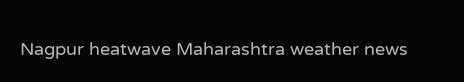Nagpur heatwave Maharashtra weather news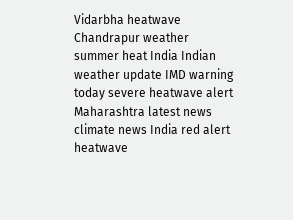Vidarbha heatwave Chandrapur weather summer heat India Indian weather update IMD warning today severe heatwave alert Maharashtra latest news climate news India red alert heatwave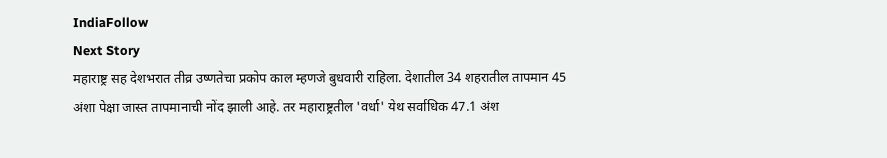IndiaFollow
Next Story
महाराष्ट्र सह देशभरात तीव्र उष्णतेचा प्रकोप काल म्हणजे बुधवारी राहिला. देशातील 34 शहरातील तापमान 45 अंशा पेक्षा जास्त तापमानाची नोंद झाली आहे. तर महाराष्ट्रतील 'वर्धा' येथ सर्वाधिक 47.1 अंश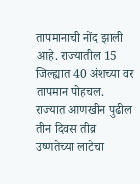तापमानाची नोंद झाली आहे. राज्यातील 15 जिल्ह्यात 40 अंशच्या वर तापमान पोहचल. राज्यात आणखीन पुढील तीन दिवस तीव्र उष्णतेच्या लाटेचा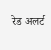रेड अलर्ट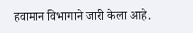हवामान विभागाने जारी केला आहे.